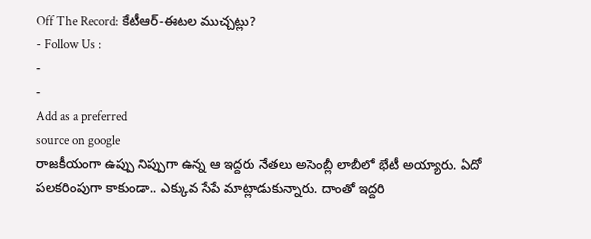Off The Record: కేటీఆర్-ఈటల ముచ్చట్లు?
- Follow Us :
-
-
Add as a preferred
source on google
రాజకీయంగా ఉప్పు నిప్పుగా ఉన్న ఆ ఇద్దరు నేతలు అసెంబ్లీ లాబీలో భేటీ అయ్యారు. ఏదో పలకరింపుగా కాకుండా.. ఎక్కువ సేపే మాట్లాడుకున్నారు. దాంతో ఇద్దరి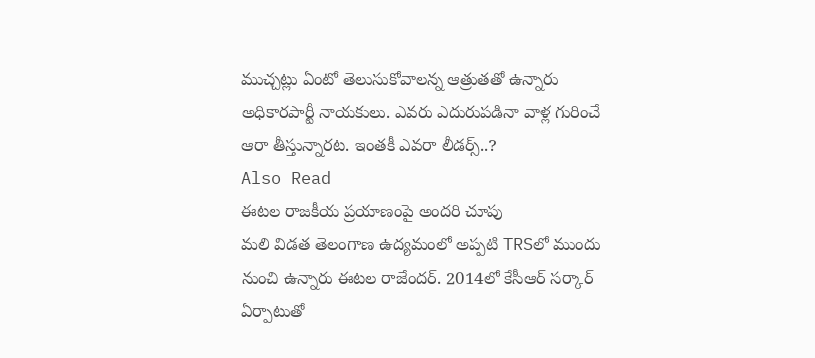ముచ్చట్లు ఏంటో తెలుసుకోవాలన్న ఆత్రుతతో ఉన్నారు అధికారపార్టీ నాయకులు. ఎవరు ఎదురుపడినా వాళ్ల గురించే ఆరా తీస్తున్నారట. ఇంతకీ ఎవరా లీడర్స్..?
Also Read
ఈటల రాజకీయ ప్రయాణంపై అందరి చూపు
మలి విడత తెలంగాణ ఉద్యమంలో అప్పటి TRSలో ముందు నుంచి ఉన్నారు ఈటల రాజేందర్. 2014లో కేసీఆర్ సర్కార్ ఏర్పాటుతో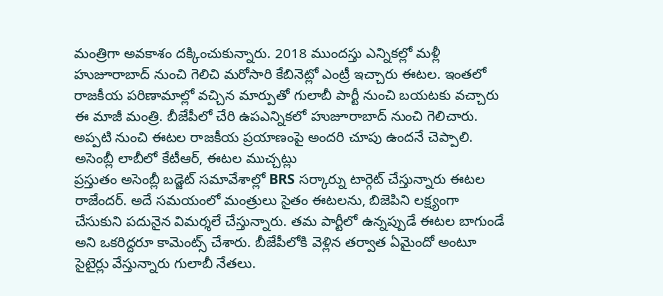మంత్రిగా అవకాశం దక్కించుకున్నారు. 2018 ముందస్తు ఎన్నికల్లో మళ్లీ హుజూరాబాద్ నుంచి గెలిచి మరోసారి కేబినెట్లో ఎంట్రీ ఇచ్చారు ఈటల. ఇంతలో రాజకీయ పరిణామాల్లో వచ్చిన మార్పుతో గులాబీ పార్టీ నుంచి బయటకు వచ్చారు ఈ మాజీ మంత్రి. బీజేపీలో చేరి ఉపఎన్నికలో హుజూరాబాద్ నుంచి గెలిచారు. అప్పటి నుంచి ఈటల రాజకీయ ప్రయాణంపై అందరి చూపు ఉందనే చెప్పాలి.
అసెంబ్లీ లాబీలో కేటీఆర్, ఈటల ముచ్చట్లు
ప్రస్తుతం అసెంబ్లీ బడ్జెట్ సమావేశాల్లో BRS సర్కార్ను టార్గెట్ చేస్తున్నారు ఈటల రాజేందర్. అదే సమయంలో మంత్రులు సైతం ఈటలను, బిజెపిని లక్ష్యంగా చేసుకుని పదునైన విమర్శలే చేస్తున్నారు. తమ పార్టీలో ఉన్నప్పుడే ఈటల బాగుండే అని ఒకరిద్దరూ కామెంట్స్ చేశారు. బీజేపీలోకి వెళ్లిన తర్వాత ఏమైందో అంటూ సైటైర్లు వేస్తున్నారు గులాబీ నేతలు.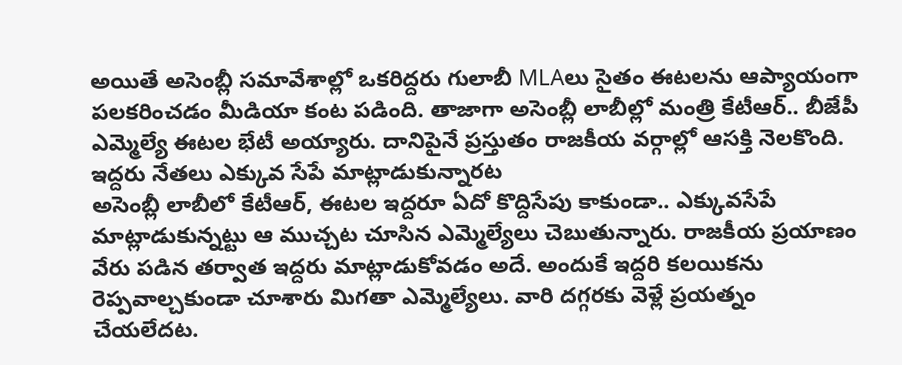అయితే అసెంబ్లీ సమావేశాల్లో ఒకరిద్దరు గులాబీ MLAలు సైతం ఈటలను ఆప్యాయంగా పలకరించడం మీడియా కంట పడింది. తాజాగా అసెంబ్లీ లాబీల్లో మంత్రి కేటీఆర్.. బీజేపీ ఎమ్మెల్యే ఈటల భేటీ అయ్యారు. దానిపైనే ప్రస్తుతం రాజకీయ వర్గాల్లో ఆసక్తి నెలకొంది.
ఇద్దరు నేతలు ఎక్కువ సేపే మాట్లాడుకున్నారట
అసెంబ్లీ లాబీలో కేటీఆర్, ఈటల ఇద్దరూ ఏదో కొద్దిసేపు కాకుండా.. ఎక్కువసేపే మాట్లాడుకున్నట్టు ఆ ముచ్చట చూసిన ఎమ్మెల్యేలు చెబుతున్నారు. రాజకీయ ప్రయాణం వేరు పడిన తర్వాత ఇద్దరు మాట్లాడుకోవడం అదే. అందుకే ఇద్దరి కలయికను రెప్పవాల్చకుండా చూశారు మిగతా ఎమ్మెల్యేలు. వారి దగ్గరకు వెళ్లే ప్రయత్నం చేయలేదట.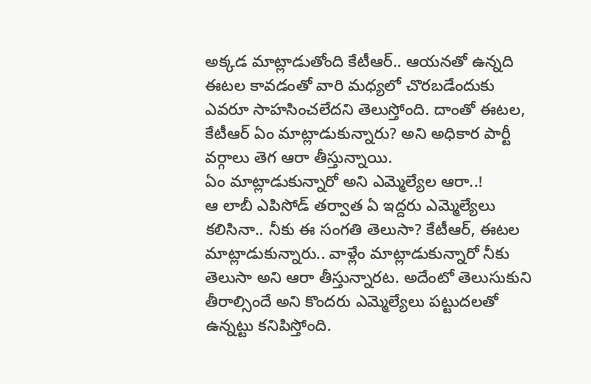అక్కడ మాట్లాడుతోంది కేటీఆర్.. ఆయనతో ఉన్నది ఈటల కావడంతో వారి మధ్యలో చొరబడేందుకు ఎవరూ సాహసించలేదని తెలుస్తోంది. దాంతో ఈటల, కేటీఆర్ ఏం మాట్లాడుకున్నారు? అని అధికార పార్టీ వర్గాలు తెగ ఆరా తీస్తున్నాయి.
ఏం మాట్లాడుకున్నారో అని ఎమ్మెల్యేల ఆరా..!
ఆ లాబీ ఎపిసోడ్ తర్వాత ఏ ఇద్దరు ఎమ్మెల్యేలు కలిసినా.. నీకు ఈ సంగతి తెలుసా? కేటీఆర్, ఈటల మాట్లాడుకున్నారు.. వాళ్లేం మాట్లాడుకున్నారో నీకు తెలుసా అని ఆరా తీస్తున్నారట. అదేంటో తెలుసుకుని తీరాల్సిందే అని కొందరు ఎమ్మెల్యేలు పట్టుదలతో ఉన్నట్టు కనిపిస్తోంది.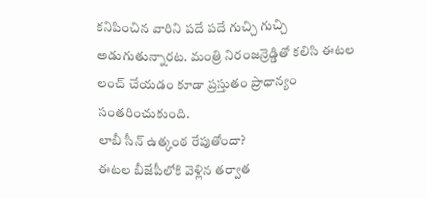కనిపించిన వారిని పదే పదే గుచ్చి గుచ్చి అడుగుతున్నారట. మంత్రి నిరంజన్రెడ్డితో కలిసి ఈటల లంచ్ చేయడం కూడా ప్రస్తుతం ప్రాధాన్యం సంతరించుకుంది.
లాబీ సీన్ ఉత్కంఠ రేపుతోందా?
ఈటల బీజేపీలోకి వెళ్లిన తర్వాత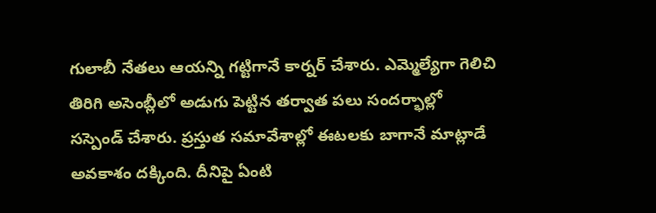గులాబీ నేతలు ఆయన్ని గట్టిగానే కార్నర్ చేశారు. ఎమ్మెల్యేగా గెలిచి తిరిగి అసెంబ్లీలో అడుగు పెట్టిన తర్వాత పలు సందర్భాల్లో సస్పెండ్ చేశారు. ప్రస్తుత సమావేశాల్లో ఈటలకు బాగానే మాట్లాడే అవకాశం దక్కింది. దీనిపై ఏంటి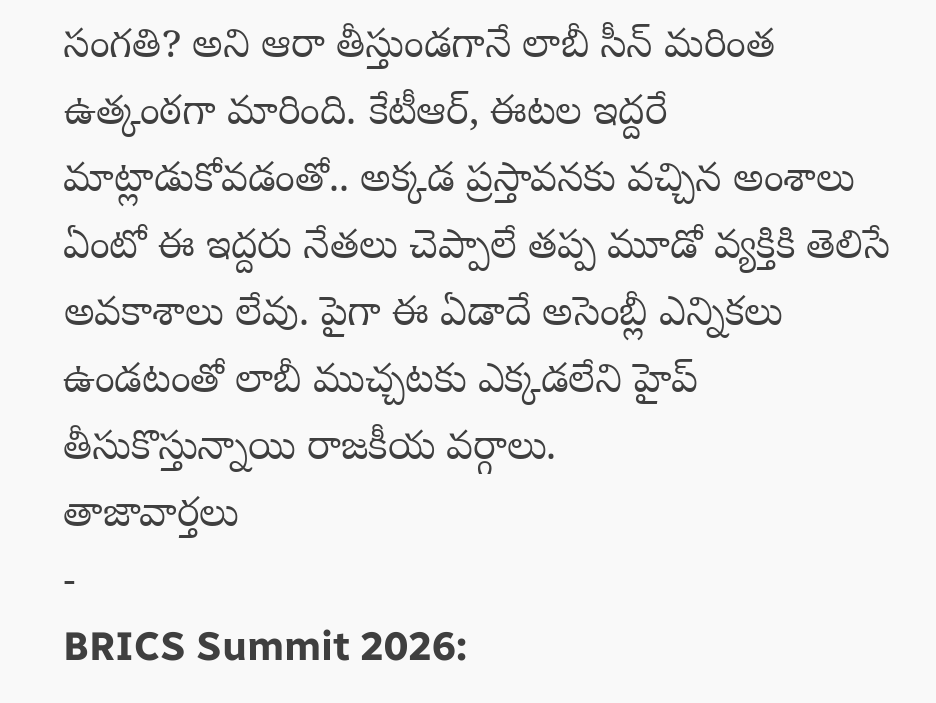సంగతి? అని ఆరా తీస్తుండగానే లాబీ సీన్ మరింత ఉత్కంఠగా మారింది. కేటీఆర్, ఈటల ఇద్దరే మాట్లాడుకోవడంతో.. అక్కడ ప్రస్తావనకు వచ్చిన అంశాలు ఏంటో ఈ ఇద్దరు నేతలు చెప్పాలే తప్ప మూడో వ్యక్తికి తెలిసే అవకాశాలు లేవు. పైగా ఈ ఏడాదే అసెంబ్లీ ఎన్నికలు ఉండటంతో లాబీ ముచ్చటకు ఎక్కడలేని హైప్ తీసుకొస్తున్నాయి రాజకీయ వర్గాలు.
తాజావార్తలు
-
BRICS Summit 2026: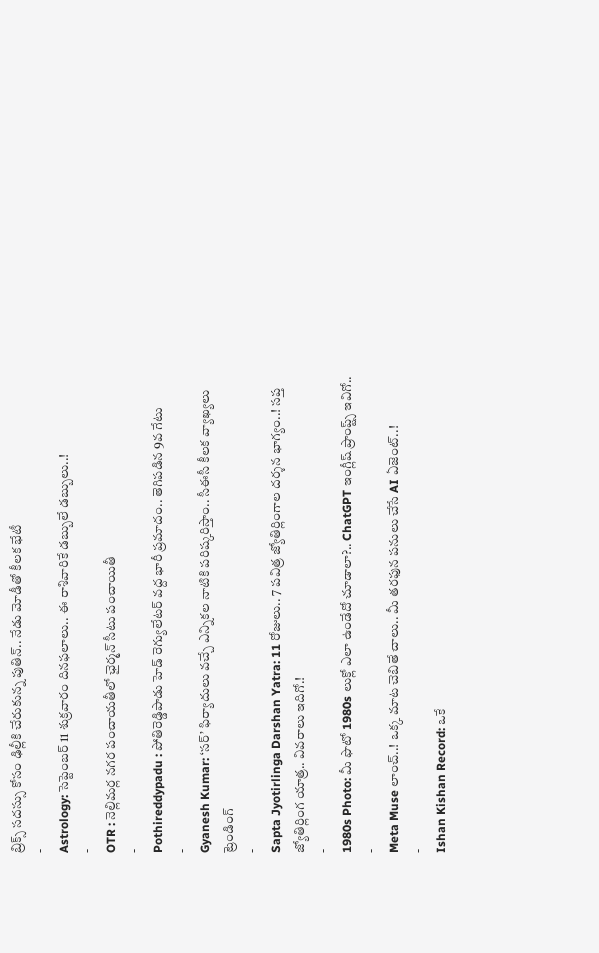బ్రిక్స్ సదస్సు కోసం ఢిల్లీకి చేరుకున్న పుతిన్.. నేడు మోడీతో కీలక భేటీ
-
Astrology: సెప్టెంబర్ 11 శుక్రవారం దినఫలాలు.. ఈ రాశివారికే డబ్బులే డబ్బులు..!
-
OTR : నెల్లిమర్ల నగర పంచాయతీలో ఛైర్మన్ సీటు పంచాయితీ
-
Pothireddypadu : పోతిరెడ్డిపాడు హెడ్ రెగ్యులేటర్ వద్ద భారీ ప్రమాదం.. తెగిపడిన 9వ గేటు
-
Gyanesh Kumar: ‘సర్’ ఫిర్యాదులు వచ్చే ఎన్నికల నాటికి పరిష్కరిస్తాం.. సీఈసీ కీలక వ్యాఖ్యలు
ట్రెండింగ్
-
Sapta Jyotirlinga Darshan Yatra: 11 రోజులు.. 7 పవిత్ర జ్యోతిర్లింగాల దర్శన భాగ్యం..! సప్త జ్యోతిర్లింగ యాత్ర.. వివరాలు ఇదిగో.!
-
1980s Photo: మీ ఫొటో 1980s లుక్లో ఎలా ఉండేదో చూడాలా?.. ChatGPT ఇంగ్లీష్ ప్రాంప్ట్స్ ఇవిగో..
-
Meta Muse లాంచ్..! ఒక్క మాట చెబితే చాలు.. మీ తరఫున పనులు చేసే AI ఏజెంట్..!
-
Ishan Kishan Record: ఒకే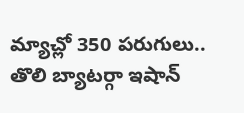మ్యాచ్లో 350 పరుగులు.. తొలి బ్యాటర్గా ఇషాన్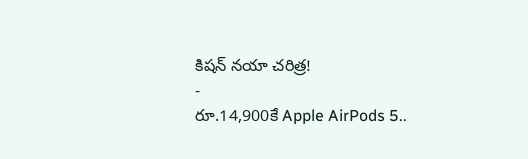కిషన్ నయా చరిత్ర!
-
రూ.14,900కే Apple AirPods 5..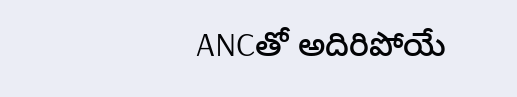ANCతో అదిరిపోయే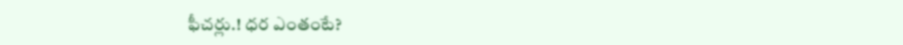ఫీచర్లు.! ధర ఎంతంటే?